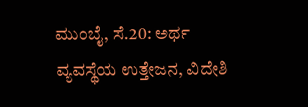ಮುಂಬೈ, ಸೆ.20: ಅರ್ಥ ವ್ಯವಸ್ಥೆಯ ಉತ್ತೇಜನ, ವಿದೇಶಿ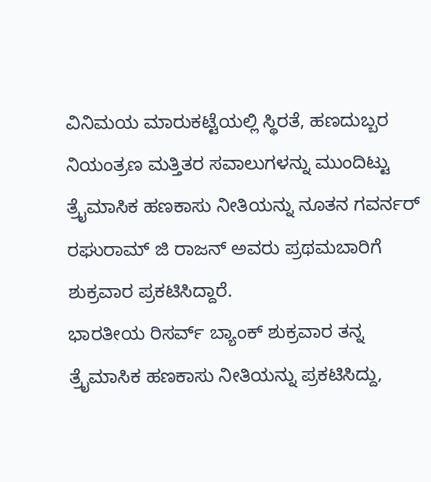ವಿನಿಮಯ ಮಾರುಕಟ್ಟೆಯಲ್ಲಿ ಸ್ಥಿರತೆ, ಹಣದುಬ್ಬರ ನಿಯಂತ್ರಣ ಮತ್ತಿತರ ಸವಾಲುಗಳನ್ನು ಮುಂದಿಟ್ಟು ತ್ರೈಮಾಸಿಕ ಹಣಕಾಸು ನೀತಿಯನ್ನು ನೂತನ ಗವರ್ನರ್ ರಘುರಾಮ್ ಜಿ ರಾಜನ್ ಅವರು ಪ್ರಥಮಬಾರಿಗೆ ಶುಕ್ರವಾರ ಪ್ರಕಟಿಸಿದ್ದಾರೆ.
ಭಾರತೀಯ ರಿಸರ್ವ್ ಬ್ಯಾಂಕ್ ಶುಕ್ರವಾರ ತನ್ನ ತ್ರೈಮಾಸಿಕ ಹಣಕಾಸು ನೀತಿಯನ್ನು ಪ್ರಕಟಿಸಿದ್ದು,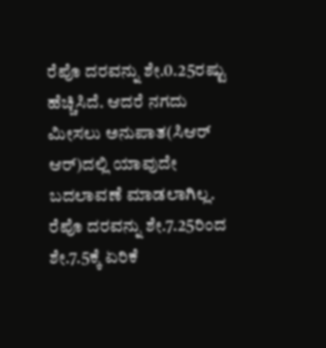ರೆಪೊ ದರವನ್ನು ಶೇ.0.25ರಷ್ಟು ಹೆಚ್ಚಿಸಿದೆ. ಆದರೆ ನಗದು ಮೀಸಲು ಅನುಪಾತ(ಸಿಆರ್ ಆರ್)ದಲ್ಲಿ ಯಾವುದೇ ಬದಲಾವಣೆ ಮಾಡಲಾಗಿಲ್ಲ. ರೆಪೊ ದರವನ್ನು ಶೇ.7.25ರಿಂದ ಶೇ.7.5ಕ್ಕೆ ಏರಿಕೆ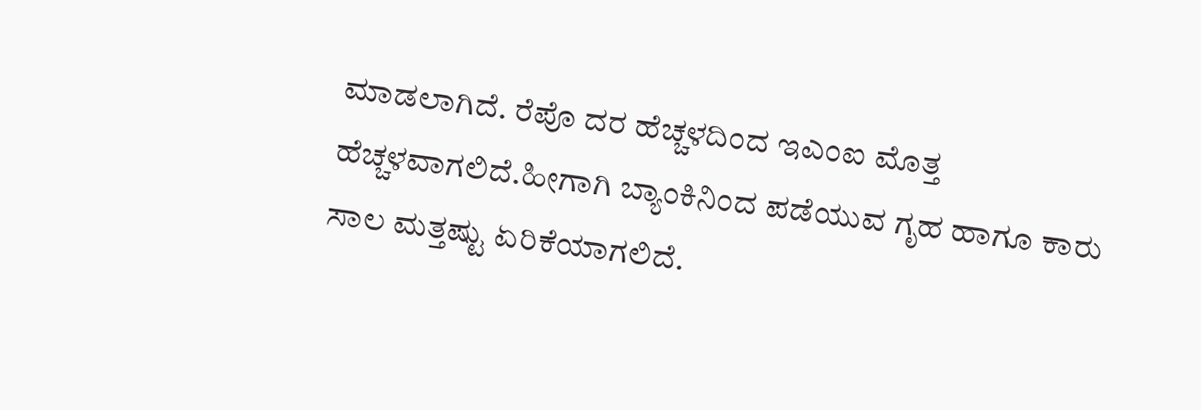ಮಾಡಲಾಗಿದೆ. ರೆಪೊ ದರ ಹೆಚ್ಚಳದಿಂದ ಇಎಂಐ ಮೊತ್ತ ಹೆಚ್ಚಳವಾಗಲಿದೆ.ಹೀಗಾಗಿ ಬ್ಯಾಂಕಿನಿಂದ ಪಡೆಯುವ ಗೃಹ ಹಾಗೂ ಕಾರು ಸಾಲ ಮತ್ತಷ್ಟು ಏರಿಕೆಯಾಗಲಿದೆ.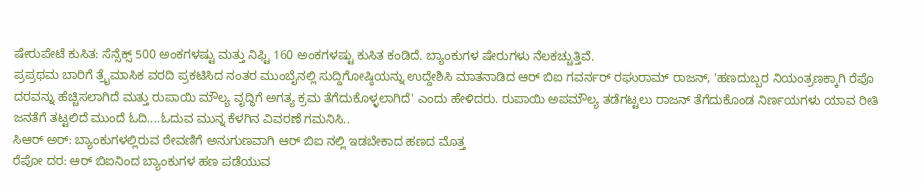ಷೇರುಪೇಟೆ ಕುಸಿತ: ಸೆನ್ಸೆಕ್ಸ್ 500 ಅಂಕಗಳಷ್ಟು ಮತ್ತು ನಿಫ್ಟಿ 160 ಅಂಕಗಳಷ್ಟು ಕುಸಿತ ಕಂಡಿದೆ. ಬ್ಯಾಂಕುಗಳ ಷೇರುಗಳು ನೆಲಕಚ್ಚುತ್ತಿವೆ.
ಪ್ರಪ್ರಥಮ ಬಾರಿಗೆ ತ್ರೈಮಾಸಿಕ ವರದಿ ಪ್ರಕಟಿಸಿದ ನಂತರ ಮುಂಬೈನಲ್ಲಿ ಸುದ್ದಿಗೋಷ್ಠಿಯನ್ನು ಉದ್ದೇಶಿಸಿ ಮಾತನಾಡಿದ ಆರ್ ಬಿಐ ಗವರ್ನರ್ ರಘುರಾಮ್ ರಾಜನ್, 'ಹಣದುಬ್ಬರ ನಿಯಂತ್ರಣಕ್ಕಾಗಿ ರೆಪೊ ದರವನ್ನು ಹೆಚ್ಚಿಸಲಾಗಿದೆ ಮತ್ತು ರುಪಾಯಿ ಮೌಲ್ಯ ವೃದ್ಧಿಗೆ ಅಗತ್ಯ ಕ್ರಮ ತೆಗೆದುಕೊಳ್ಳಲಾಗಿದೆ' ಎಂದು ಹೇಳಿದರು. ರುಪಾಯಿ ಅಪಮೌಲ್ಯ ತಡೆಗಟ್ಟಲು ರಾಜನ್ ತೆಗೆದುಕೊಂಡ ನಿರ್ಣಯಗಳು ಯಾವ ರೀತಿ ಜನತೆಗೆ ತಟ್ಟಲಿದೆ ಮುಂದೆ ಓದಿ....ಓದುವ ಮುನ್ನ ಕೆಳಗಿನ ವಿವರಣೆ ಗಮನಿಸಿ..
ಸಿಆರ್ ಅರ್: ಬ್ಯಾಂಕುಗಳಲ್ಲಿರುವ ಠೇವಣಿಗೆ ಅನುಗುಣವಾಗಿ ಆರ್ ಬಿಐ ನಲ್ಲಿ ಇಡಬೇಕಾದ ಹಣದ ಮೊತ್ತ
ರೆಪೋ ದರ: ಆರ್ ಬಿಐನಿಂದ ಬ್ಯಾಂಕುಗಳ ಹಣ ಪಡೆಯುವ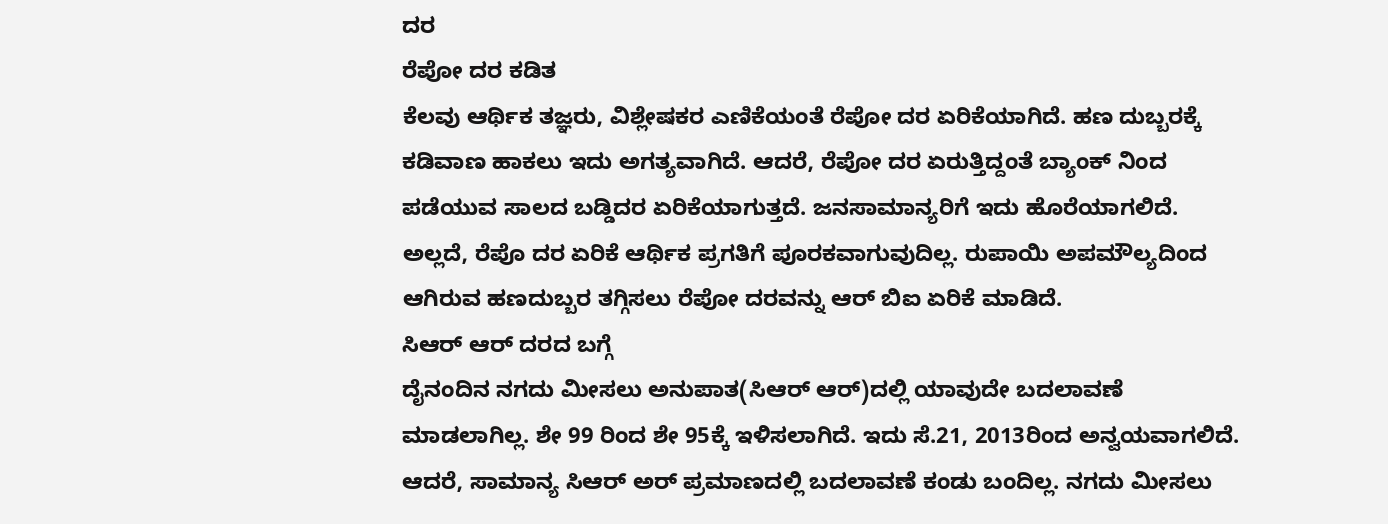ದರ
ರೆಪೋ ದರ ಕಡಿತ
ಕೆಲವು ಆರ್ಥಿಕ ತಜ್ಞರು, ವಿಶ್ಲೇಷಕರ ಎಣಿಕೆಯಂತೆ ರೆಪೋ ದರ ಏರಿಕೆಯಾಗಿದೆ. ಹಣ ದುಬ್ಬರಕ್ಕೆ ಕಡಿವಾಣ ಹಾಕಲು ಇದು ಅಗತ್ಯವಾಗಿದೆ. ಆದರೆ, ರೆಪೋ ದರ ಏರುತ್ತಿದ್ದಂತೆ ಬ್ಯಾಂಕ್ ನಿಂದ ಪಡೆಯುವ ಸಾಲದ ಬಡ್ಡಿದರ ಏರಿಕೆಯಾಗುತ್ತದೆ. ಜನಸಾಮಾನ್ಯರಿಗೆ ಇದು ಹೊರೆಯಾಗಲಿದೆ.
ಅಲ್ಲದೆ, ರೆಪೊ ದರ ಏರಿಕೆ ಆರ್ಥಿಕ ಪ್ರಗತಿಗೆ ಪೂರಕವಾಗುವುದಿಲ್ಲ. ರುಪಾಯಿ ಅಪಮೌಲ್ಯದಿಂದ ಆಗಿರುವ ಹಣದುಬ್ಬರ ತಗ್ಗಿಸಲು ರೆಪೋ ದರವನ್ನು ಆರ್ ಬಿಐ ಏರಿಕೆ ಮಾಡಿದೆ.
ಸಿಆರ್ ಆರ್ ದರದ ಬಗ್ಗೆ
ದೈನಂದಿನ ನಗದು ಮೀಸಲು ಅನುಪಾತ(ಸಿಆರ್ ಆರ್)ದಲ್ಲಿ ಯಾವುದೇ ಬದಲಾವಣೆ ಮಾಡಲಾಗಿಲ್ಲ. ಶೇ 99 ರಿಂದ ಶೇ 95ಕ್ಕೆ ಇಳಿಸಲಾಗಿದೆ. ಇದು ಸೆ.21, 2013ರಿಂದ ಅನ್ವಯವಾಗಲಿದೆ. ಆದರೆ, ಸಾಮಾನ್ಯ ಸಿಆರ್ ಅರ್ ಪ್ರಮಾಣದಲ್ಲಿ ಬದಲಾವಣೆ ಕಂಡು ಬಂದಿಲ್ಲ. ನಗದು ಮೀಸಲು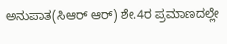ಅನುಪಾತ(ಸಿಆರ್ ಆರ್) ಶೇ.4ರ ಪ್ರಮಾಣದಲ್ಲೇ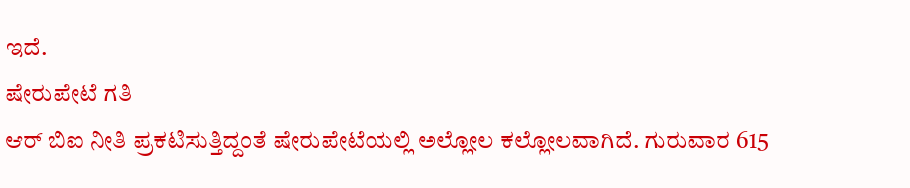ಇದೆ.
ಷೇರುಪೇಟೆ ಗತಿ
ಆರ್ ಬಿಐ ನೀತಿ ಪ್ರಕಟಿಸುತ್ತಿದ್ದಂತೆ ಷೇರುಪೇಟೆಯಲ್ಲಿ ಅಲ್ಲೋಲ ಕಲ್ಲೋಲವಾಗಿದೆ. ಗುರುವಾರ 615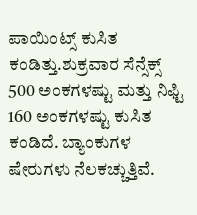ಪಾಯಿಂಟ್ಸ್ ಕುಸಿತ ಕಂಡಿತ್ತು.ಶುಕ್ರವಾರ ಸೆನ್ಸೆಕ್ಸ್ 500 ಅಂಕಗಳಷ್ಟು ಮತ್ತು ನಿಫ್ಟಿ 160 ಅಂಕಗಳಷ್ಟು ಕುಸಿತ ಕಂಡಿದೆ. ಬ್ಯಾಂಕುಗಳ ಷೇರುಗಳು ನೆಲಕಚ್ಚುತ್ತಿವೆ.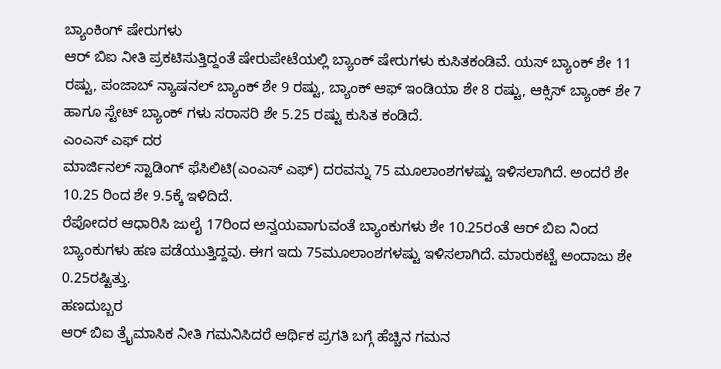ಬ್ಯಾಂಕಿಂಗ್ ಷೇರುಗಳು
ಆರ್ ಬಿಐ ನೀತಿ ಪ್ರಕಟಿಸುತ್ತಿದ್ದಂತೆ ಷೇರುಪೇಟೆಯಲ್ಲಿ ಬ್ಯಾಂಕ್ ಷೇರುಗಳು ಕುಸಿತಕಂಡಿವೆ. ಯಸ್ ಬ್ಯಾಂಕ್ ಶೇ 11 ರಷ್ಟು, ಪಂಜಾಬ್ ನ್ಯಾಷನಲ್ ಬ್ಯಾಂಕ್ ಶೇ 9 ರಷ್ಟು, ಬ್ಯಾಂಕ್ ಆಫ್ ಇಂಡಿಯಾ ಶೇ 8 ರಷ್ಟು, ಆಕ್ಸಿಸ್ ಬ್ಯಾಂಕ್ ಶೇ 7 ಹಾಗೂ ಸ್ಟೇಟ್ ಬ್ಯಾಂಕ್ ಗಳು ಸರಾಸರಿ ಶೇ 5.25 ರಷ್ಟು ಕುಸಿತ ಕಂಡಿದೆ.
ಎಂಎಸ್ ಎಫ್ ದರ
ಮಾರ್ಜಿನಲ್ ಸ್ಟಾಡಿಂಗ್ ಫೆಸಿಲಿಟಿ(ಎಂಎಸ್ ಎಫ್) ದರವನ್ನು 75 ಮೂಲಾಂಶಗಳಷ್ಟು ಇಳಿಸಲಾಗಿದೆ. ಅಂದರೆ ಶೇ 10.25 ರಿಂದ ಶೇ 9.5ಕ್ಕೆ ಇಳಿದಿದೆ.
ರೆಪೋದರ ಆಧಾರಿಸಿ ಜುಲೈ 17ರಿಂದ ಅನ್ವಯವಾಗುವಂತೆ ಬ್ಯಾಂಕುಗಳು ಶೇ 10.25ರಂತೆ ಆರ್ ಬಿಐ ನಿಂದ ಬ್ಯಾಂಕುಗಳು ಹಣ ಪಡೆಯುತ್ತಿದ್ದವು. ಈಗ ಇದು 75ಮೂಲಾಂಶಗಳಷ್ಟು ಇಳಿಸಲಾಗಿದೆ. ಮಾರುಕಟ್ಟೆ ಅಂದಾಜು ಶೇ 0.25ರಷ್ಟಿತ್ತು.
ಹಣದುಬ್ಬರ
ಆರ್ ಬಿಐ ತ್ರೈಮಾಸಿಕ ನೀತಿ ಗಮನಿಸಿದರೆ ಆರ್ಥಿಕ ಪ್ರಗತಿ ಬಗ್ಗೆ ಹೆಚ್ಚಿನ ಗಮನ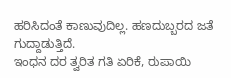ಹರಿಸಿದಂತೆ ಕಾಣುವುದಿಲ್ಲ. ಹಣದುಬ್ಬರದ ಜತೆ ಗುದ್ದಾಡುತ್ತಿದೆ.
ಇಂಧನ ದರ ತ್ವರಿತ ಗತಿ ಏರಿಕೆ, ರುಪಾಯಿ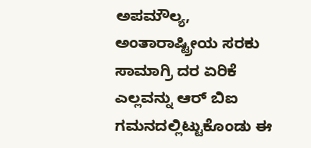ಅಪಮೌಲ್ಯ, ಅಂತಾರಾಷ್ಟ್ರೀಯ ಸರಕು ಸಾಮಾಗ್ರಿ ದರ ಏರಿಕೆ ಎಲ್ಲವನ್ನು ಆರ್ ಬಿಐ ಗಮನದಲ್ಲಿಟ್ಟುಕೊಂಡು ಈ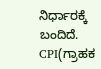ನಿರ್ಧಾರಕ್ಕೆ ಬಂದಿದೆ.
CPI(ಗ್ರಾಹಕ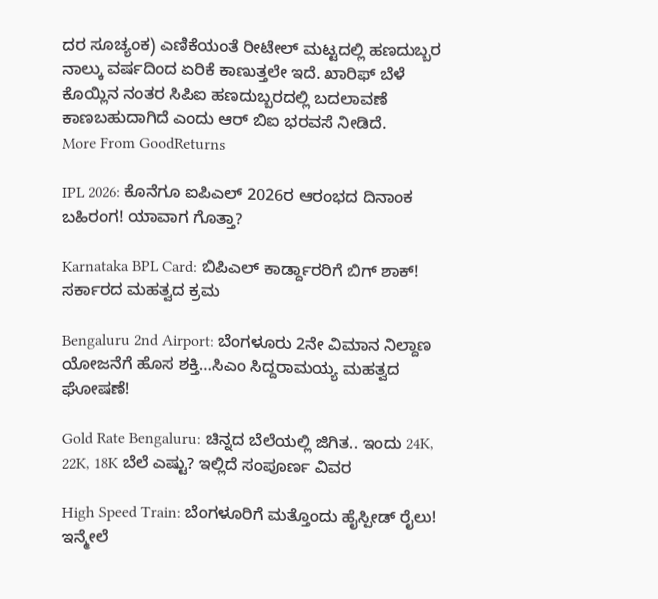ದರ ಸೂಚ್ಯಂಕ) ಎಣಿಕೆಯಂತೆ ರೀಟೇಲ್ ಮಟ್ಟದಲ್ಲಿ ಹಣದುಬ್ಬರ ನಾಲ್ಕು ವರ್ಷದಿಂದ ಏರಿಕೆ ಕಾಣುತ್ತಲೇ ಇದೆ. ಖಾರಿಫ್ ಬೆಳೆ ಕೊಯ್ಲಿನ ನಂತರ ಸಿಪಿಐ ಹಣದುಬ್ಬರದಲ್ಲಿ ಬದಲಾವಣೆ ಕಾಣಬಹುದಾಗಿದೆ ಎಂದು ಆರ್ ಬಿಐ ಭರವಸೆ ನೀಡಿದೆ.
More From GoodReturns

IPL 2026: ಕೊನೆಗೂ ಐಪಿಎಲ್ 2026ರ ಆರಂಭದ ದಿನಾಂಕ ಬಹಿರಂಗ! ಯಾವಾಗ ಗೊತ್ತಾ?

Karnataka BPL Card: ಬಿಪಿಎಲ್ ಕಾರ್ಡ್ದಾರರಿಗೆ ಬಿಗ್ ಶಾಕ್! ಸರ್ಕಾರದ ಮಹತ್ವದ ಕ್ರಮ

Bengaluru 2nd Airport: ಬೆಂಗಳೂರು 2ನೇ ವಿಮಾನ ನಿಲ್ದಾಣ ಯೋಜನೆಗೆ ಹೊಸ ಶಕ್ತಿ…ಸಿಎಂ ಸಿದ್ದರಾಮಯ್ಯ ಮಹತ್ವದ ಘೋಷಣೆ!

Gold Rate Bengaluru: ಚಿನ್ನದ ಬೆಲೆಯಲ್ಲಿ ಜಿಗಿತ.. ಇಂದು 24K, 22K, 18K ಬೆಲೆ ಎಷ್ಟು? ಇಲ್ಲಿದೆ ಸಂಪೂರ್ಣ ವಿವರ

High Speed Train: ಬೆಂಗಳೂರಿಗೆ ಮತ್ತೊಂದು ಹೈಸ್ಪೀಡ್ ರೈಲು! ಇನ್ಮೇಲೆ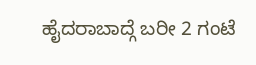ಹೈದರಾಬಾದ್ಗೆ ಬರೀ 2 ಗಂಟೆ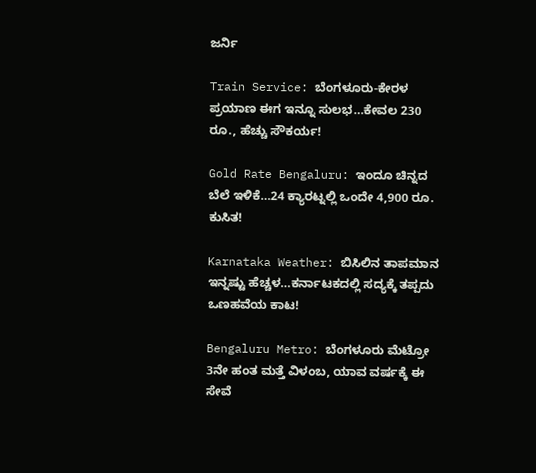ಜರ್ನಿ

Train Service: ಬೆಂಗಳೂರು-ಕೇರಳ ಪ್ರಯಾಣ ಈಗ ಇನ್ನೂ ಸುಲಭ…ಕೇವಲ 230 ರೂ., ಹೆಚ್ಚು ಸೌಕರ್ಯ!

Gold Rate Bengaluru: ಇಂದೂ ಚಿನ್ನದ ಬೆಲೆ ಇಳಿಕೆ…24 ಕ್ಯಾರಟ್ನಲ್ಲಿ ಒಂದೇ 4,900 ರೂ. ಕುಸಿತ!

Karnataka Weather: ಬಿಸಿಲಿನ ತಾಪಮಾನ ಇನ್ನಷ್ಟು ಹೆಚ್ಚಳ…ಕರ್ನಾಟಕದಲ್ಲಿ ಸದ್ಯಕ್ಕೆ ತಪ್ಪದು ಒಣಹವೆಯ ಕಾಟ!

Bengaluru Metro: ಬೆಂಗಳೂರು ಮೆಟ್ರೋ 3ನೇ ಹಂತ ಮತ್ತೆ ವಿಳಂಬ, ಯಾವ ವರ್ಷಕ್ಕೆ ಈ ಸೇವೆ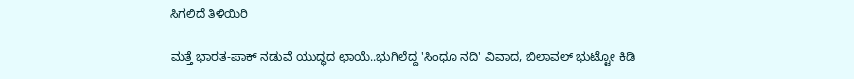ಸಿಗಲಿದೆ ತಿಳಿಯಿರಿ

ಮತ್ತೆ ಭಾರತ-ಪಾಕ್ ನಡುವೆ ಯುದ್ಧದ ಛಾಯೆ..ಭುಗಿಲೆದ್ದ 'ಸಿಂಧೂ ನದಿ' ವಿವಾದ, ಬಿಲಾವಲ್ ಭುಟ್ಟೋ ಕಿಡಿ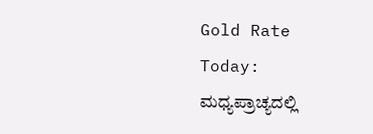Gold Rate Today: ಮಧ್ಯಪ್ರಾಚ್ಯದಲ್ಲಿ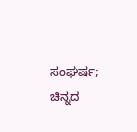ಸಂಘರ್ಷ; ಚಿನ್ನದ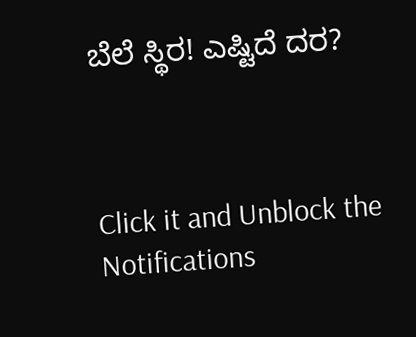ಬೆಲೆ ಸ್ಥಿರ! ಎಷ್ಟಿದೆ ದರ?



Click it and Unblock the Notifications